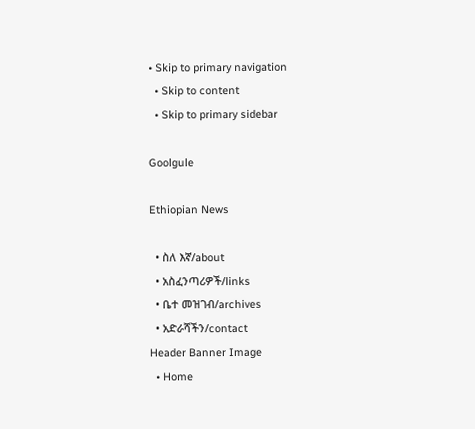• Skip to primary navigation
  • Skip to content
  • Skip to primary sidebar

Goolgule

Ethiopian News

  • ስለ እኛ/about
  • አስፈንጣሪዎች/links
  • ቤተ መዝገብ/archives
  • አድራሻችን/contact
Header Banner Image
  • Home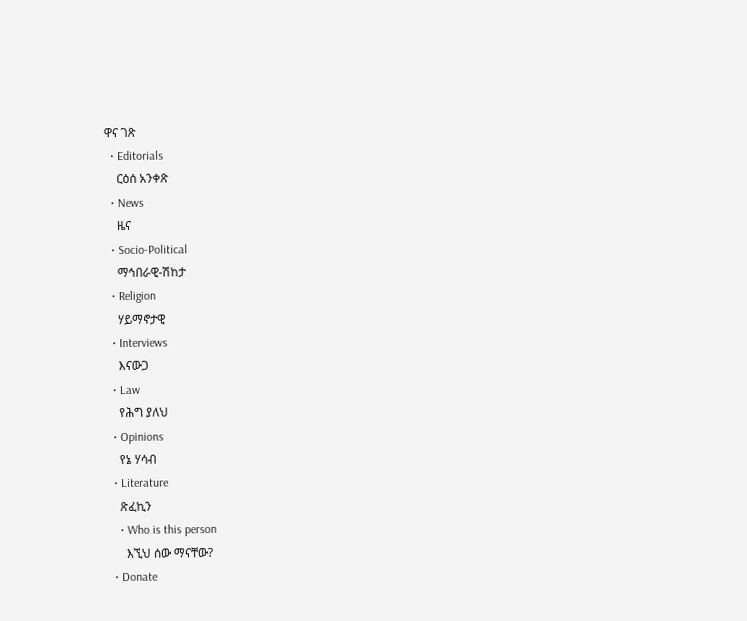ዋና ገጽ
  • Editorials
    ርዕሰ አንቀጽ
  • News
    ዜና
  • Socio-Political
    ማኅበራዊ-ሽከታ
  • Religion
    ሃይማኖታዊ
  • Interviews
    እናውጋ
  • Law
    የሕግ ያለህ
  • Opinions
    የኔ ሃሳብ
  • Literature
    ጽፈኪን
    • Who is this person
      እኚህ ሰው ማናቸው?
  • Donate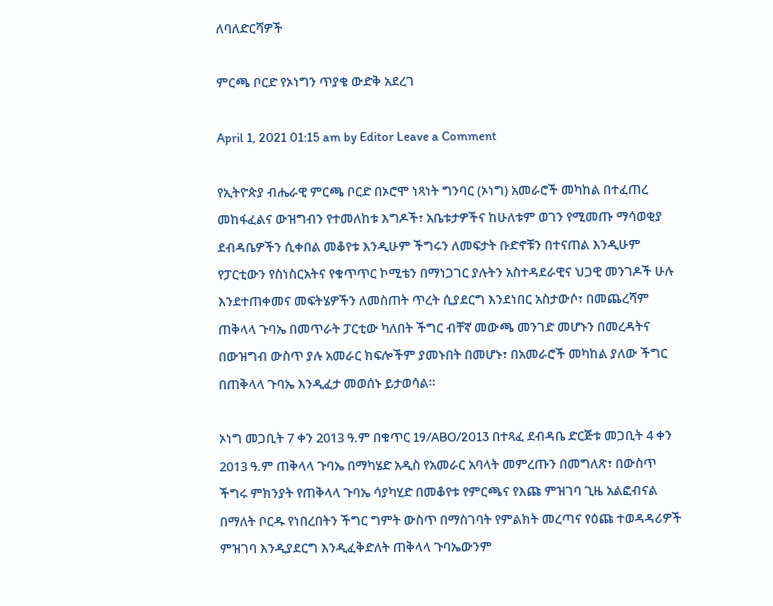ለባለድርሻዎች

ምርጫ ቦርድ የኦነግን ጥያቄ ውድቅ አደረገ

April 1, 2021 01:15 am by Editor Leave a Comment

የኢትዮጵያ ብሔራዊ ምርጫ ቦርድ በኦሮሞ ነጻነት ግንባር (ኦነግ) አመራሮች መካከል በተፈጠረ መከፋፈልና ውዝግብን የተመለከቱ እግዶች፣ አቤቱታዎችና ከሁለቱም ወገን የሚመጡ ማሳወቂያ ደብዳቤዎችን ሲቀበል መቆየቱ እንዲሁም ችግሩን ለመፍታት ቡድኖቹን በተናጠል እንዲሁም የፓርቲውን የስነስርአትና የቁጥጥር ኮሚቴን በማነጋገር ያሉትን አስተዳደራዊና ህጋዊ መንገዶች ሁሉ እንደተጠቀመና መፍትሄዎችን ለመስጠት ጥረት ሲያደርግ እንደነበር አስታውሶ፣ በመጨረሻም ጠቅላላ ጉባኤ በመጥራት ፓርቲው ካለበት ችግር ብቸኛ መውጫ መንገድ መሆኑን በመረዳትና በውዝግብ ውስጥ ያሉ አመራር ክፍሎችም ያመኑበት በመሆኑ፣ በአመራሮች መካከል ያለው ችግር በጠቅላላ ጉባኤ እንዲፈታ መወሰኑ ይታወሳል።

ኦነግ መጋቢት 7 ቀን 2013 ዓ.ም በቁጥር 19/ABO/2013 በተጻፈ ደብዳቤ ድርጅቱ መጋቢት 4 ቀን 2013 ዓ.ም ጠቅላላ ጉባኤ በማካሄድ አዲስ የአመራር አባላት መምረጡን በመግለጽ፣ በውስጥ ችግሩ ምክንያት የጠቅላላ ጉባኤ ሳያካሂድ በመቆየቱ የምርጫና የእጩ ምዝገባ ጊዜ አልፎብናል በማለት ቦርዱ የነበረበትን ችግር ግምት ውስጥ በማስገባት የምልክት መረጣና የዕጩ ተወዳዳሪዎች ምዝገባ እንዲያደርግ እንዲፈቅድለት ጠቅላላ ጉባኤውንም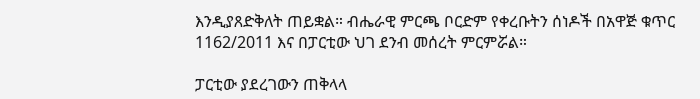እንዲያጸድቅለት ጠይቋል። ብሔራዊ ምርጫ ቦርድም የቀረቡትን ሰነዶች በአዋጅ ቁጥር 1162/2011 እና በፓርቲው ህገ ደንብ መሰረት ምርምሯል።

ፓርቲው ያደረገውን ጠቅላላ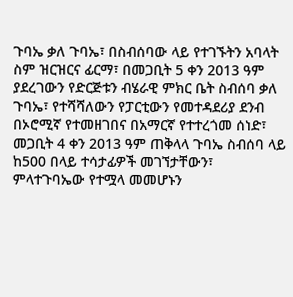ጉባኤ ቃለ ጉባኤ፣ በስብሰባው ላይ የተገኙትን አባላት ስም ዝርዝርና ፊርማ፣ በመጋቢት 5 ቀን 2013 ዓም ያደረገውን የድርጅቱን ብሄራዊ ምክር ቤት ስብሰባ ቃለ ጉባኤ፣ የተሻሻለውን የፓርቲውን የመተዳደሪያ ደንብ በኦሮሚኛ የተመዘገበና በአማርኛ የተተረጎመ ሰነድ፣ መጋቢት 4 ቀን 2013 ዓም ጠቅላላ ጉባኤ ስብሰባ ላይ ከ500 በላይ ተሳታፊዎች መገኘታቸውን፣ ምላተጉባኤው የተሟላ መመሆኑን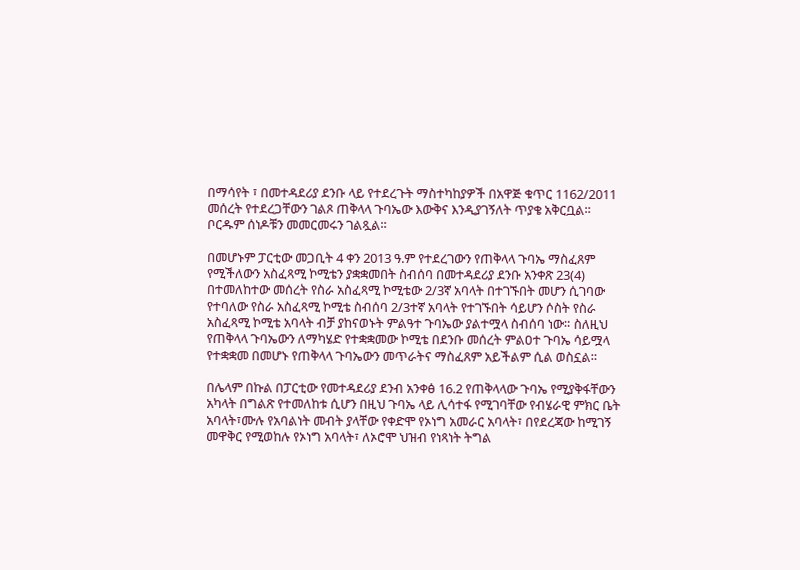በማሳየት ፣ በመተዳደሪያ ደንቡ ላይ የተደረጉት ማስተካከያዎች በአዋጅ ቁጥር 1162/2011 መሰረት የተደረጋቸውን ገልጾ ጠቅላላ ጉባኤው እውቅና እንዲያገኝለት ጥያቄ አቅርቧል። ቦርዱም ሰነዶቹን መመርመሩን ገልጿል።

በመሆኑም ፓርቲው መጋቢት 4 ቀን 2013 ዓ.ም የተደረገውን የጠቅላላ ጉባኤ ማስፈጸም የሚችለውን አስፈጻሚ ኮሚቴን ያቋቋመበት ስብሰባ በመተዳደሪያ ደንቡ አንቀጽ 23(4) በተመለከተው መሰረት የስራ አስፈጻሚ ኮሚቴው 2/3ኛ አባላት በተገኙበት መሆን ሲገባው የተባለው የስራ አስፈጻሚ ኮሚቴ ስብሰባ 2/3ተኛ አባላት የተገኙበት ሳይሆን ሶስት የስራ አስፈጻሚ ኮሚቴ አባላት ብቻ ያከናወኑት ምልዓተ ጉባኤው ያልተሟላ ስብሰባ ነው። ስለዚህ የጠቅላላ ጉባኤውን ለማካሄድ የተቋቋመው ኮሚቴ በደንቡ መሰረት ምልዐተ ጉባኤ ሳይሟላ የተቋቋመ በመሆኑ የጠቅላላ ጉባኤውን መጥራትና ማስፈጸም አይችልም ሲል ወስኗል።

በሌላም በኩል በፓርቲው የመተዳደሪያ ደንብ አንቀፅ 16.2 የጠቅላላው ጉባኤ የሚያቅፋቸውን አካላት በግልጽ የተመለከቱ ሲሆን በዚህ ጉባኤ ላይ ሊሳተፋ የሚገባቸው የብሄራዊ ምክር ቤት አባላት፣ሙሉ የአባልነት መብት ያላቸው የቀድሞ የኦነግ አመራር አባላት፣ በየደረጃው ከሚገኝ መዋቅር የሚወከሉ የኦነግ አባላት፣ ለኦሮሞ ህዝብ የነጻነት ትግል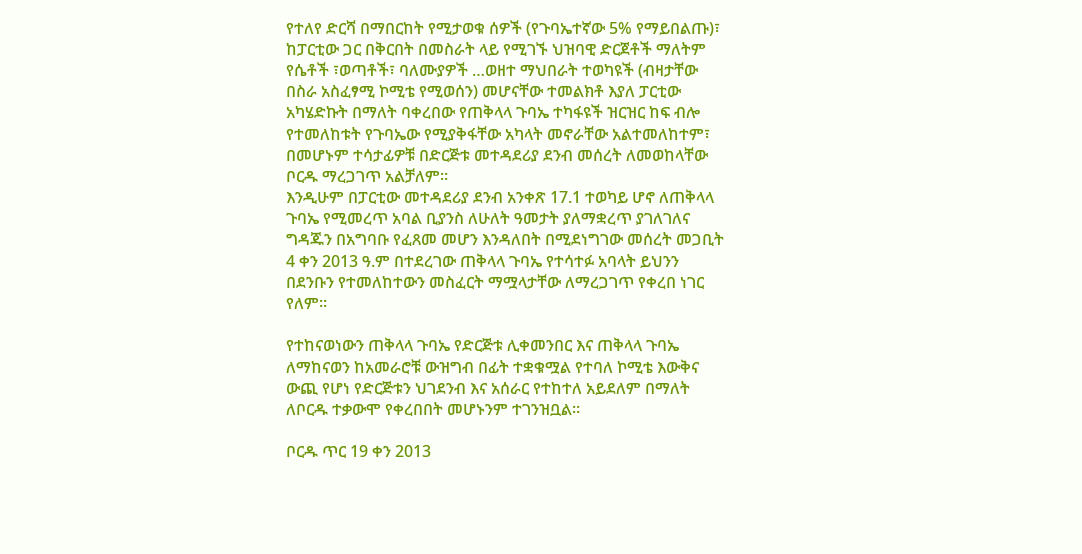የተለየ ድርሻ በማበርከት የሚታወቁ ሰዎች (የጉባኤተኛው 5% የማይበልጡ)፣ ከፓርቲው ጋር በቅርበት በመስራት ላይ የሚገኙ ህዝባዊ ድርጀቶች ማለትም የሴቶች ፣ወጣቶች፣ ባለሙያዎች …ወዘተ ማህበራት ተወካዩች (ብዛታቸው በስራ አስፈፃሚ ኮሚቴ የሚወሰን) መሆናቸው ተመልክቶ እያለ ፓርቲው አካሄድኩት በማለት ባቀረበው የጠቅላላ ጉባኤ ተካፋዩች ዝርዝር ከፍ ብሎ የተመለከቱት የጉባኤው የሚያቅፋቸው አካላት መኖራቸው አልተመለከተም፣ በመሆኑም ተሳታፊዎቹ በድርጅቱ መተዳደሪያ ደንብ መሰረት ለመወከላቸው ቦርዱ ማረጋገጥ አልቻለም።
እንዲሁም በፓርቲው መተዳደሪያ ደንብ አንቀጽ 17.1 ተወካይ ሆኖ ለጠቅላላ ጉባኤ የሚመረጥ አባል ቢያንስ ለሁለት ዓመታት ያለማቋረጥ ያገለገለና ግዳጁን በአግባቡ የፈጸመ መሆን እንዳለበት በሚደነግገው መሰረት መጋቢት 4 ቀን 2013 ዓ.ም በተደረገው ጠቅላላ ጉባኤ የተሳተፉ አባላት ይህንን በደንቡን የተመለከተውን መስፈርት ማሟላታቸው ለማረጋገጥ የቀረበ ነገር የለም።

የተከናወነውን ጠቅላላ ጉባኤ የድርጅቱ ሊቀመንበር እና ጠቅላላ ጉባኤ ለማከናወን ከአመራሮቹ ውዝግብ በፊት ተቋቁሟል የተባለ ኮሚቴ እውቅና ውጪ የሆነ የድርጅቱን ህገደንብ እና አሰራር የተከተለ አይደለም በማለት ለቦርዱ ተቃውሞ የቀረበበት መሆኑንም ተገንዝቧል።

ቦርዱ ጥር 19 ቀን 2013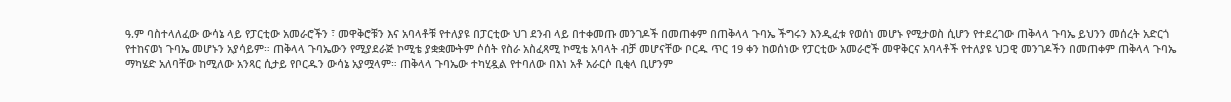ዓ.ም ባስተላለፈው ውሳኔ ላይ የፓርቲው አመራሮችን ፣ መዋቅሮቹን እና አባላቶቹ የተለያዩ በፓርቲው ህገ ደንብ ላይ በተቀመጡ መንገዶች በመጠቀም በጠቅላላ ጉባኤ ችግሩን እንዲፈቱ የወሰነ መሆኑ የሚታወስ ሲሆን የተደረገው ጠቅላላ ጉባኤ ይህንን መሰረት አድርጎ የተከናወነ ጉባኤ መሆኑን አያሳይም። ጠቅላላ ጉባኤውን የሚያደራጅ ኮሚቴ ያቋቋሙትም ሶሰት የስራ አስፈጻሚ ኮሚቴ አባላት ብቻ መሆናቸው ቦርዱ ጥር 19 ቀን ከወሰነው የፓርቲው አመራሮች መዋቅርና አባላቶች የተለያዩ ህጋዊ መንገዶችን በመጠቀም ጠቅላላ ጉባኤ ማካሄድ አለባቸው ከሚለው አንጻር ሲታይ የቦርዱን ውሳኔ አያሟላም። ጠቅላላ ጉባኤው ተካሂዷል የተባለው በእነ አቶ አራርሶ ቢቂላ ቢሆንም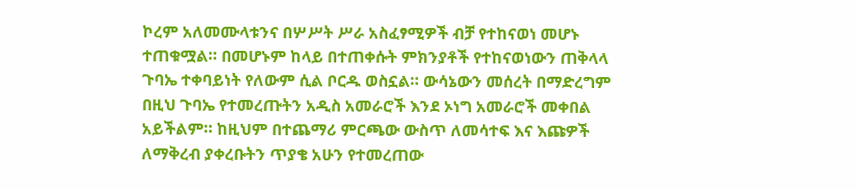ኮረም አለመሙላቱንና በሦሥት ሥራ አስፈፃሚዎች ብቻ የተከናወነ መሆኑ ተጠቁሟል። በመሆኑም ከላይ በተጠቀሱት ምክንያቶች የተከናወነውን ጠቅላላ ጉባኤ ተቀባይነት የለውም ሲል ቦርዱ ወስኗል። ውሳኔውን መሰረት በማድረግም በዚህ ጉባኤ የተመረጡትን አዲስ አመራሮች እንደ ኦነግ አመራሮች መቀበል አይችልም። ከዚህም በተጨማሪ ምርጫው ውስጥ ለመሳተፍ እና እጩዎች ለማቅረብ ያቀረቡትን ጥያቄ አሁን የተመረጠው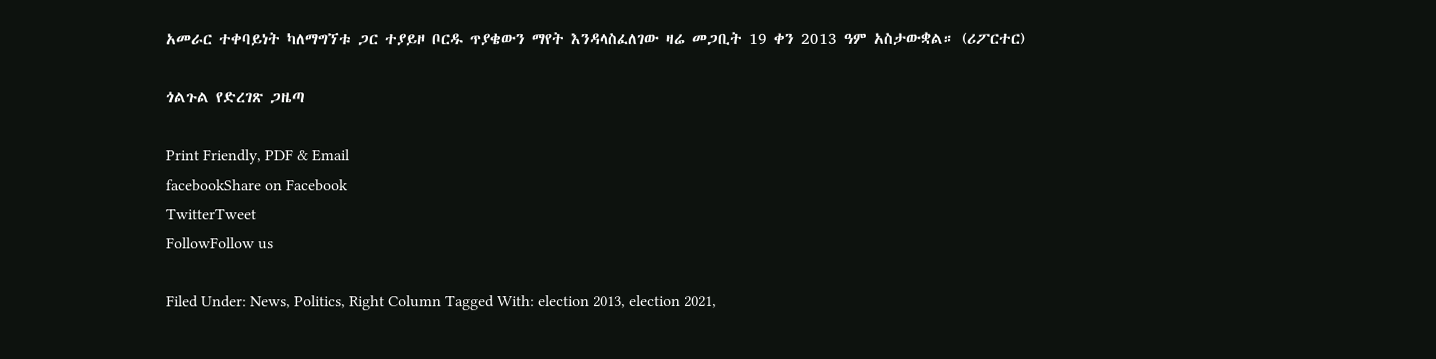አመራር ተቀባይነት ካለማግኘቱ ጋር ተያይዞ ቦርዱ ጥያቄውን ማየት እንዳላስፈለገው ዛሬ መጋቢት 19 ቀን 2013 ዓም አስታውቋል። (ሪፖርተር)

ጎልጉል የድረገጽ ጋዜጣ

Print Friendly, PDF & Email
facebookShare on Facebook
TwitterTweet
FollowFollow us

Filed Under: News, Politics, Right Column Tagged With: election 2013, election 2021,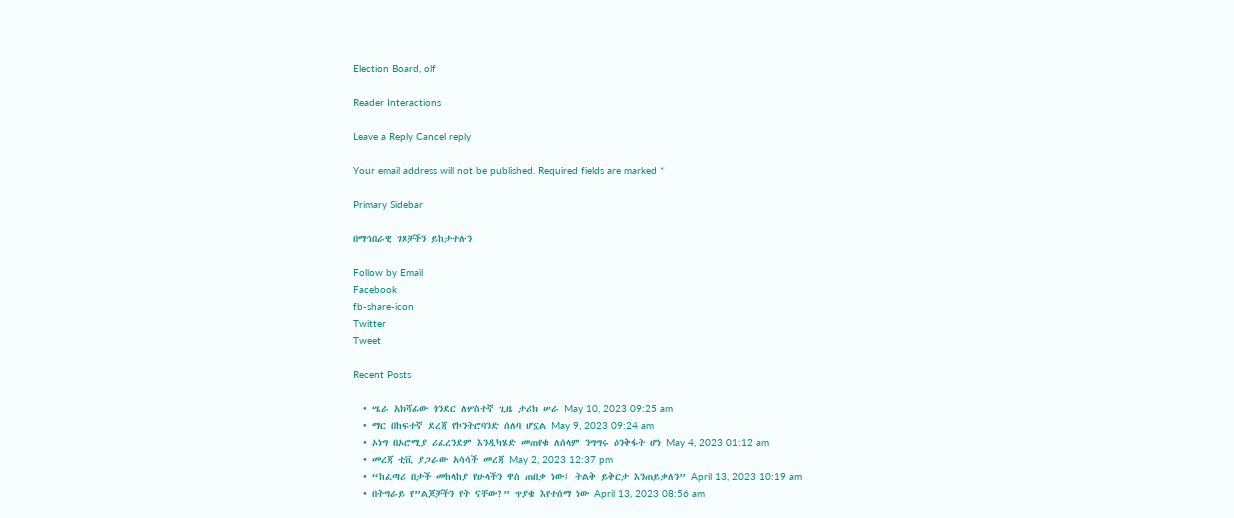Election Board, olf

Reader Interactions

Leave a Reply Cancel reply

Your email address will not be published. Required fields are marked *

Primary Sidebar

በማኅበራዊ ገጾቻችን ይከታተሉን

Follow by Email
Facebook
fb-share-icon
Twitter
Tweet

Recent Posts

  • ሤራ አክሻፊው ጎንደር ለሦስተኛ ጊዜ ታሪክ ሠራ May 10, 2023 09:25 am
  • ማር በከፍተኛ ደረጃ የኮንትሮባንድ ሰለባ ሆኗል May 9, 2023 09:24 am
  • ኦነግ በኦሮሚያ ሪፈረንደም እንዲካሄድ መጠየቁ ለሰላም ንግግሩ ዕንቅፋት ሆነ May 4, 2023 01:12 am
  • መረጃ ቲቪ ያጋራው አሳሳች መረጃ May 2, 2023 12:37 pm
  • “ከፈጣሪ በታች መከላከያ የሁላችን ዋስ ጠበቃ ነው፤ ትልቅ ይቅርታ እንጠይቃለን” April 13, 2023 10:19 am
  • በትግራይ የ”ልጆቻችን የት ናቸው?” ጥያቄ እየተሰማ ነው April 13, 2023 08:56 am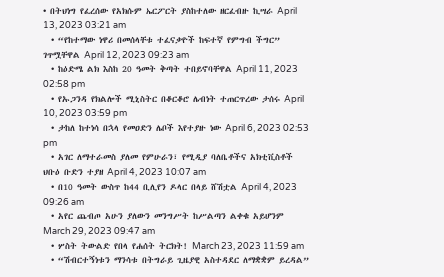• በትህነግ የፈረሰው የአክሱም ኤርፖርት ያስከተለው ዘርፈብዙ ኪሣራ April 13, 2023 03:21 am
  • “የከተማው ነዋሪ በመሰላቸቱ ተፈናቃዮች ከፍተኛ የምግብ ችግር” ገጥሟቸዋል April 12, 2023 09:23 am
  • ከዕድሜ ልክ እስከ 20 ዓመት ቅጣት ተበይኖባቸዋል April 11, 2023 02:58 pm
  • የኡጋንዳ የክልሎች ሚኒስትር በቆርቆሮ ሌብነት ተጠርጥረው ታሰሩ April 10, 2023 03:59 pm
  • ታከለ ከተነሳ በኋላ የመዐድን ሌቦች እየተያዙ ነው April 6, 2023 02:53 pm
  • አገር ለማተራመስ ያለመ የምሁራን፣ የሚዲያ ባለቤቶችና አክቲቪስቶች ህቡዕ ቡድን ተያዘ April 4, 2023 10:07 am
  • በ10 ዓመት ውስጥ ከ44 ቢሊየን ዶላር በላይ ሸሽቷል April 4, 2023 09:26 am
  • አየር ጨብጦ አሁን ያለውን መንግሥት ከሥልጣን ልቀቁ አይሆንም March 29, 2023 09:47 am
  • ሦስት ትውልድ የበላ የሐሰት ትርክት! March 23, 2023 11:59 am
  • “ሽብርተኝነቱን ማንሳቱ በትግራይ ጊዜያዊ አስተዳደር ለማቋቋም ይረዳል”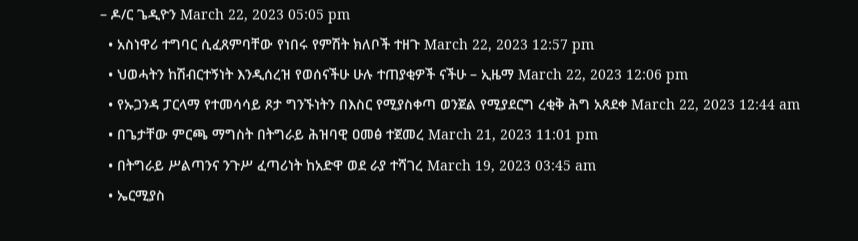– ዶ/ር ጌዲዮን March 22, 2023 05:05 pm
  • አስነዋሪ ተግባር ሲፈጸምባቸው የነበሩ የምሽት ክለቦች ተዘጉ March 22, 2023 12:57 pm
  • ህወሓትን ከሽብርተኝነት እንዲሰረዝ የወሰናችሁ ሁሉ ተጠያቂዎች ናችሁ – ኢዜማ March 22, 2023 12:06 pm
  • የኡጋንዳ ፓርላማ የተመሳሳይ ጾታ ግንኙነትን በእስር የሚያስቀጣ ወንጀል የሚያደርግ ረቂቅ ሕግ አጸደቀ March 22, 2023 12:44 am
  • በጌታቸው ምርጫ ማግስት በትግራይ ሕዝባዊ ዐመፅ ተጀመረ March 21, 2023 11:01 pm
  • በትግራይ ሥልጣንና ንጉሥ ፈጣሪነት ከአድዋ ወደ ራያ ተሻገረ March 19, 2023 03:45 am
  • ኤርሚያስ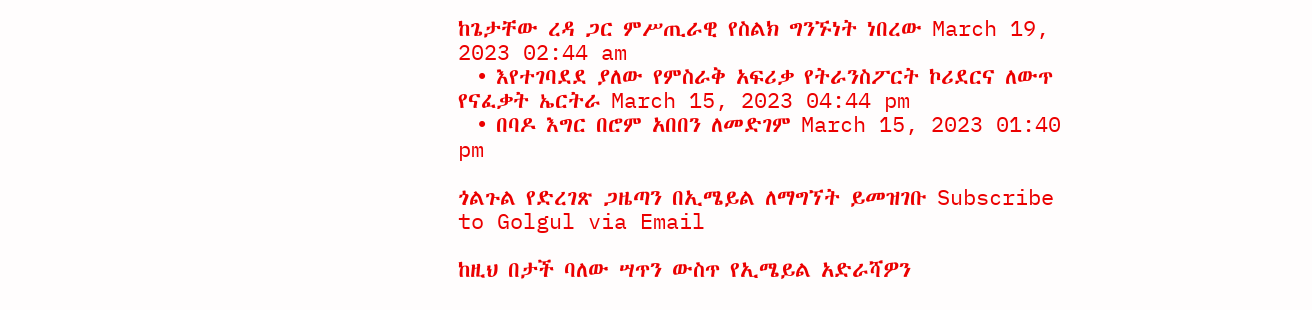ከጌታቸው ረዳ ጋር ምሥጢራዊ የስልክ ግንኙነት ነበረው March 19, 2023 02:44 am
  • እየተገባደደ ያለው የምስራቅ አፍሪቃ የትራንስፖርት ኮሪደርና ለውጥ የናፈቃት ኤርትራ March 15, 2023 04:44 pm
  • በባዶ እግር በሮም አበበን ለመድገም March 15, 2023 01:40 pm

ጎልጉል የድረገጽ ጋዜጣን በኢሜይል ለማግኘት ይመዝገቡ Subscribe to Golgul via Email

ከዚህ በታች ባለው ሣጥን ውስጥ የኢሜይል አድራሻዎን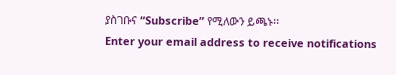ያስገቡና “Subscribe” የሚለውን ይጫኑ፡፡
Enter your email address to receive notifications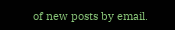of new posts by email.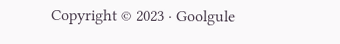Copyright © 2023 · Goolgule